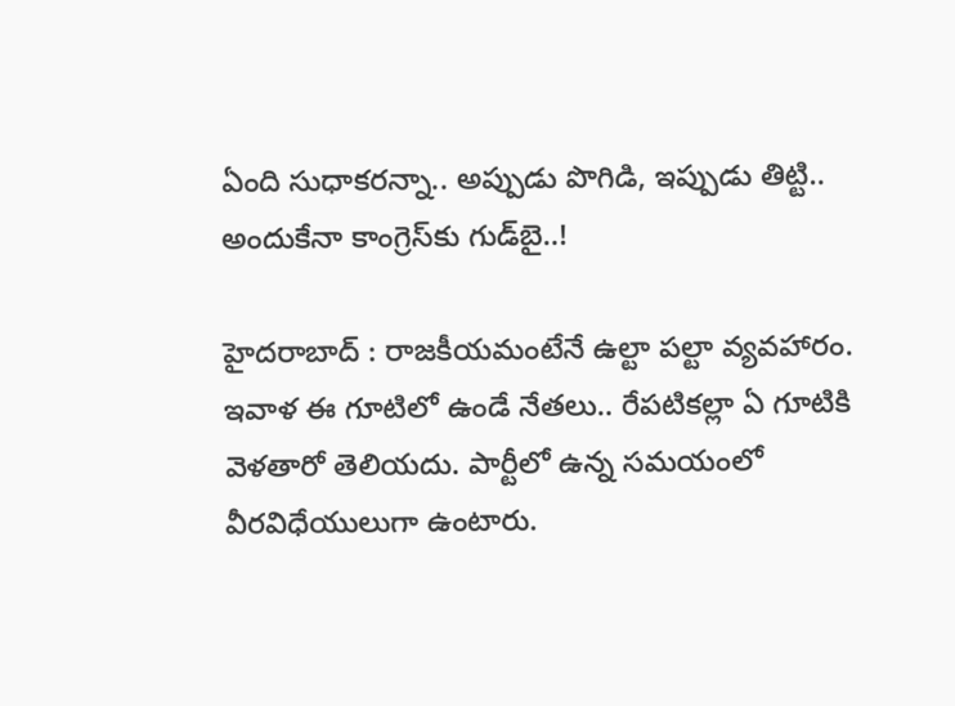ఏంది సుధాకరన్నా.. అప్పుడు పొగిడి, ఇప్పుడు తిట్టి.. అందుకేనా కాంగ్రెస్‌కు గుడ్‌బై..!

హైదరాబాద్‌ : రాజకీయమంటేనే ఉల్టా పల్టా వ్యవహారం. ఇవాళ ఈ గూటిలో ఉండే నేతలు.. రేపటికల్లా ఏ గూటికి వెళతారో తెలియదు. పార్టీలో ఉన్న సమయంలో వీరవిధేయులుగా ఉంటారు.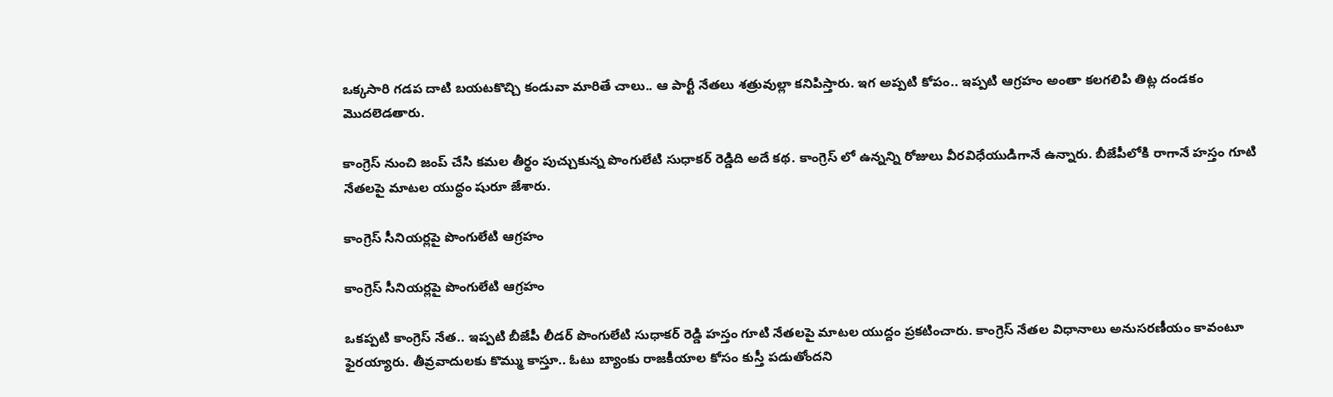ఒక్కసారి గడప దాటి బయటకొచ్చి కండువా మారితే చాలు.. ఆ పార్టీ నేతలు శత్రువుల్లా కనిపిస్తారు. ఇగ అప్పటి కోపం.. ఇప్పటి ఆగ్రహం అంతా కలగలిపి తిట్ల దండకం మొదలెడతారు.

కాంగ్రెస్ నుంచి జంప్ చేసి కమల తీర్థం పుచ్చుకున్న పొంగులేటి సుధాకర్ రెడ్డిది అదే కథ. కాంగ్రెస్ లో ఉన్నన్ని రోజులు వీరవిధేయుడిగానే ఉన్నారు. బీజేపీలోకి రాగానే హస్తం గూటి నేతలపై మాటల యుద్ధం షురూ జేశారు.

కాంగ్రెస్ సీనియర్లపై పొంగులేటి ఆగ్రహం

కాంగ్రెస్ సీనియర్లపై పొంగులేటి ఆగ్రహం

ఒకప్పటి కాంగ్రెస్ నేత.. ఇప్పటి బీజేపీ లీడర్ పొంగులేటి సుధాకర్ రెడ్డి హస్తం గూటి నేతలపై మాటల యుద్దం ప్రకటించారు. కాంగ్రెస్ నేతల విధానాలు అనుసరణీయం కావంటూ ఫైరయ్యారు. తీవ్రవాదులకు కొమ్ము కాస్తూ.. ఓటు బ్యాంకు రాజకీయాల కోసం కుస్తీ పడుతోందని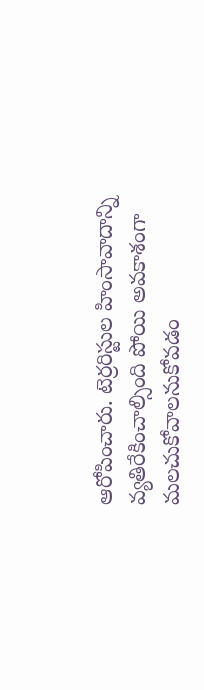ఆరోపించారు. టెర్రరిస్టుల హింసావాదాన్ని వ్యతిరేకించాల్సింది పోయి అవకాశంగా మలచుకోవాలనుకోవడం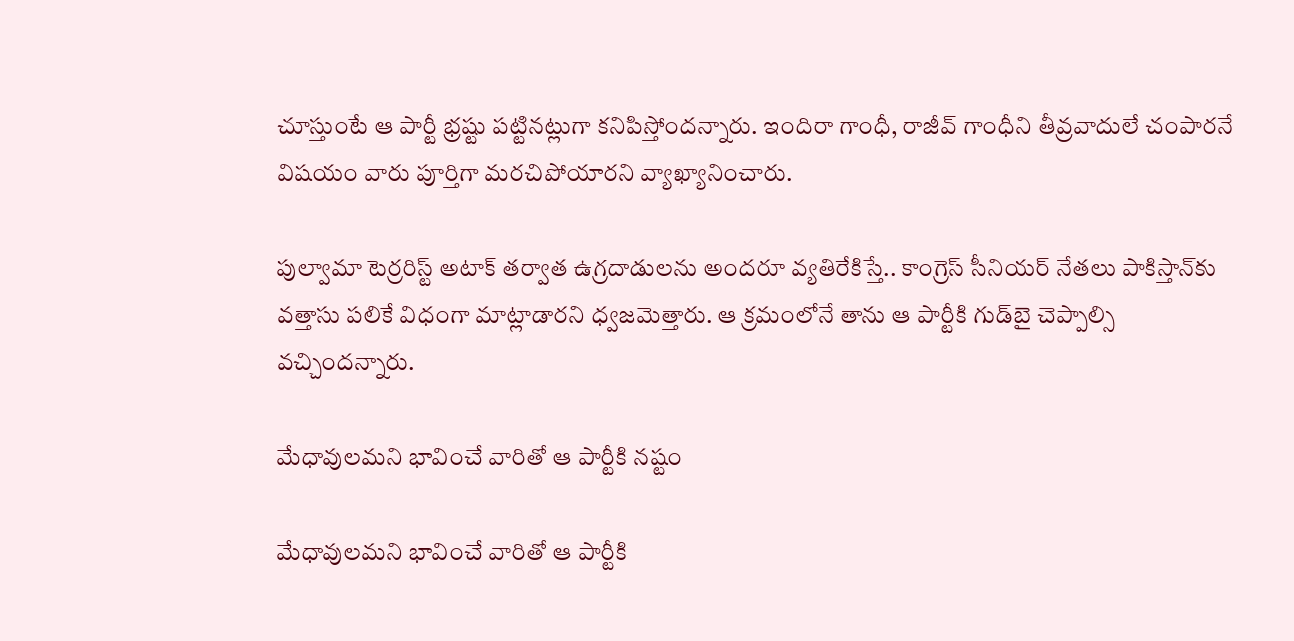చూస్తుంటే ఆ పార్టీ భ్రష్టు పట్టినట్లుగా కనిపిస్తోందన్నారు. ఇందిరా గాంధీ, రాజీవ్ గాంధీని తీవ్రవాదులే చంపారనే విషయం వారు పూర్తిగా మరచిపోయారని వ్యాఖ్యానించారు.

పుల్వామా టెర్రరిస్ట్ అటాక్ తర్వాత ఉగ్రదాడులను అందరూ వ్యతిరేకిస్తే.. కాంగ్రెస్ సీనియర్ నేతలు పాకిస్తాన్‌కు వత్తాసు పలికే విధంగా మాట్లాడారని ధ్వజమెత్తారు. ఆ క్రమంలోనే తాను ఆ పార్టీకి గుడ్‌బై చెప్పాల్సి వచ్చిందన్నారు.

మేధావులమని భావించే వారితో ఆ పార్టీకి నష్టం

మేధావులమని భావించే వారితో ఆ పార్టీకి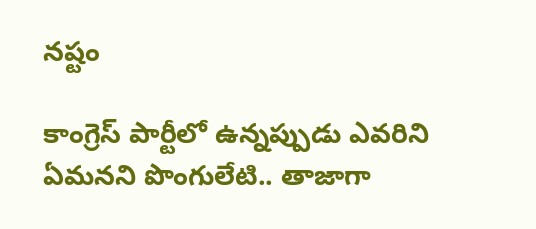నష్టం

కాంగ్రెస్ పార్టీలో ఉన్నప్పుడు ఎవరిని ఏమనని పొంగులేటి.. తాజాగా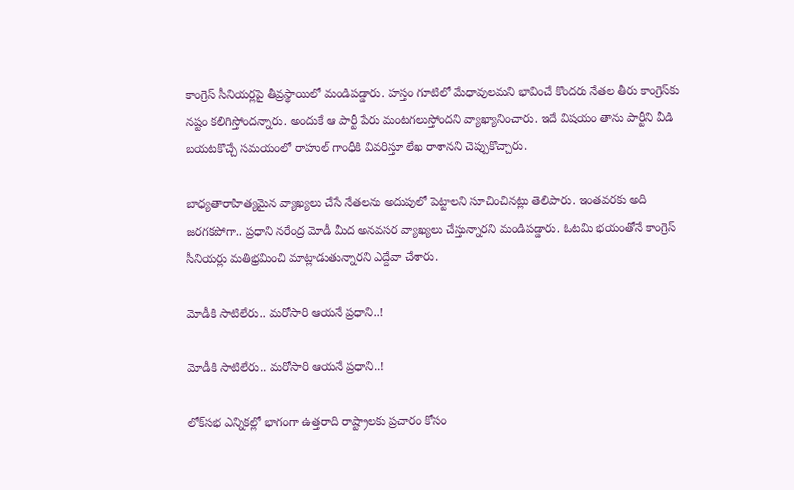కాంగ్రెస్ సీనియర్లపై తీవ్రస్థాయిలో మండిపడ్డారు. హస్తం గూటిలో మేధావులమని భావించే కొందరు నేతల తీరు కాంగ్రెస్‌కు నష్టం కలిగిస్తోందన్నారు. అందుకే ఆ పార్టీ పేరు మంటగలుస్తోందని వ్యాఖ్యానించారు. ఇదే విషయం తాను పార్టీని వీడి బయటకొచ్చే సమయంలో రాహుల్ గాంధీకి వివరిస్తూ లేఖ రాశానని చెప్పుకొచ్చారు.

బాధ్యతారాహిత్యమైన వ్యాఖ్యలు చేసే నేతలను అదుపులో పెట్టాలని సూచించినట్లు తెలిపారు. ఇంతవరకు అది జరగకపోగా.. ప్రధాని నరేంద్ర మోడీ మీద అనవసర వ్యాఖ్యలు చేస్తున్నారని మండిపడ్డారు. ఓటమి భయంతోనే కాంగ్రెస్ సీనియర్లు మతిభ్రమించి మాట్లాడుతున్నారని ఎద్దేవా చేశారు.

మోడీకి సాటిలేరు.. మరోసారి ఆయనే ప్రధాని..!

మోడీకి సాటిలేరు.. మరోసారి ఆయనే ప్రధాని..!

లోక్‌సభ ఎన్నికల్లో భాగంగా ఉత్తరాది రాష్ట్రాలకు ప్రచారం కోసం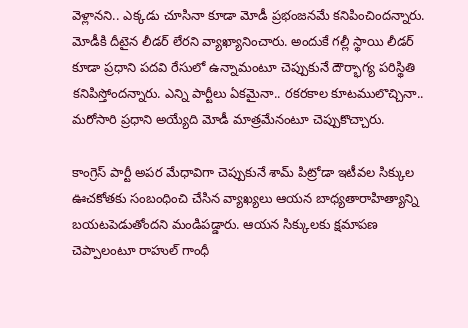వెళ్లానని.. ఎక్కడు చూసినా కూడా మోడీ ప్రభంజనమే కనిపించిందన్నారు. మోడీకి దీటైన లీడర్ లేరని వ్యాఖ్యానించారు. అందుకే గల్లీ స్థాయి లీడర్ కూడా ప్రధాని పదవి రేసులో ఉన్నామంటూ చెప్పుకునే దౌర్భాగ్య పరిస్థితి కనిపిస్తోందన్నారు. ఎన్ని పార్టీలు ఏకమైనా.. రకరకాల కూటములొచ్చినా.. మరోసారి ప్రధాని అయ్యేది మోడీ మాత్రమేనంటూ చెప్పుకొచ్చారు.

కాంగ్రెస్ పార్టీ అపర మేధావిగా చెప్పుకునే శామ్ పిట్రోడా ఇటీవల సిక్కుల ఊచకోతకు సంబంధించి చేసిన వ్యాఖ్యలు ఆయన బాధ్యతారాహిత్యాన్ని బయటపెడుతోందని మండిపడ్డారు. ఆయన సిక్కులకు క్షమాపణ చెప్పాలంటూ రాహుల్ గాంధీ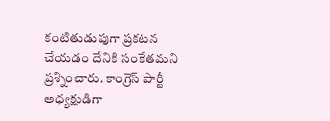కంటితుడుపుగా ప్రకటన చేయడం దేనికి సంకేతమని ప్రశ్నించారు. కాంగ్రెస్ పార్టీ అధ్యక్షుడిగా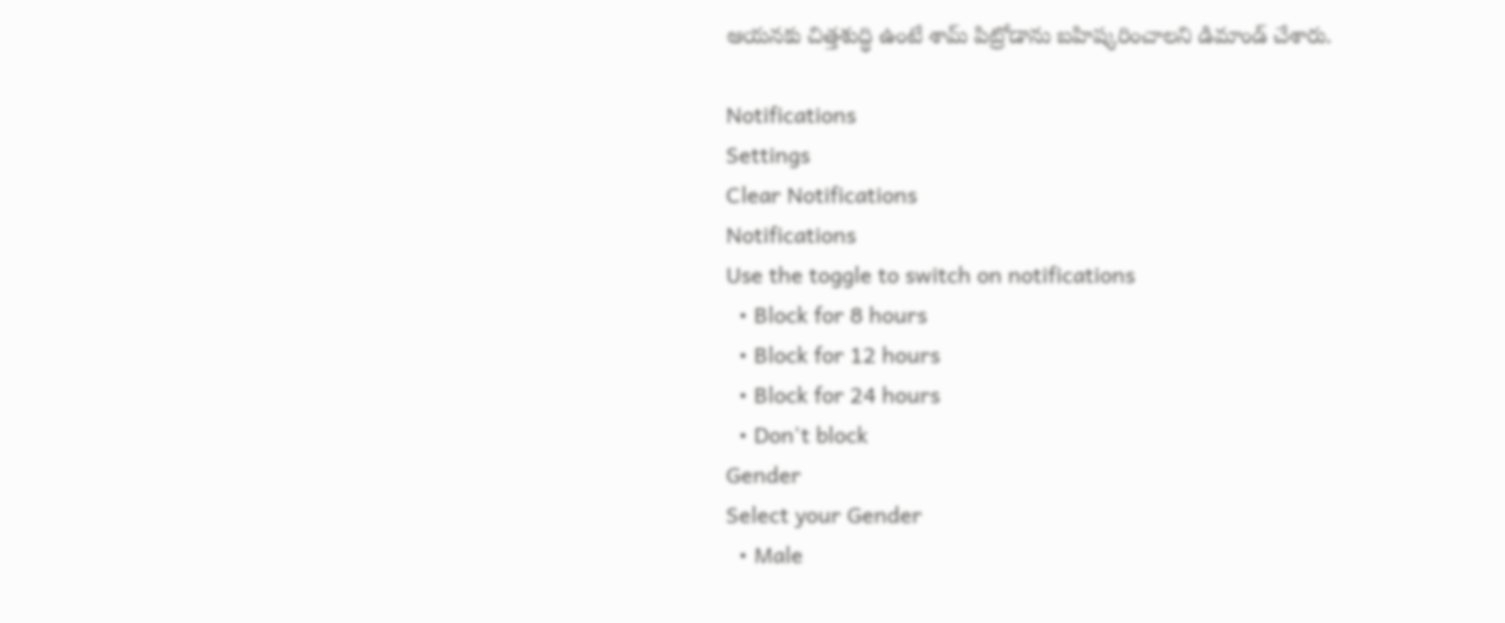ఆయనకు చిత్తశుద్ధి ఉంటే శామ్ పిట్రోడాను బహిష్కరించాలని డిమాండ్ చేశారు.

Notifications
Settings
Clear Notifications
Notifications
Use the toggle to switch on notifications
  • Block for 8 hours
  • Block for 12 hours
  • Block for 24 hours
  • Don't block
Gender
Select your Gender
  • Male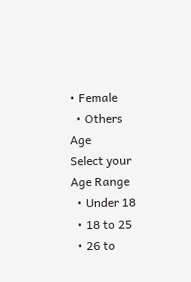• Female
  • Others
Age
Select your Age Range
  • Under 18
  • 18 to 25
  • 26 to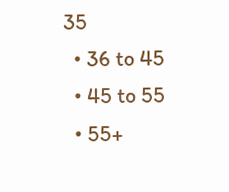35
  • 36 to 45
  • 45 to 55
  • 55+